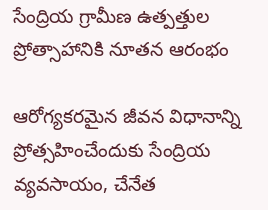సేంద్రియ గ్రామీణ ఉత్పత్తుల ప్రోత్సాహానికి నూతన ఆరంభం

ఆరోగ్యకరమైన జీవన విధానాన్ని ప్రోత్సహించేందుకు సేంద్రియ వ్యవసాయం, చేనేత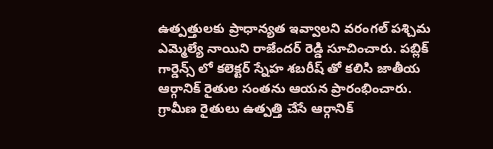ఉత్పత్తులకు ప్రాధాన్యత ఇవ్వాలని వరంగల్ పశ్చిమ ఎమ్మెల్యే నాయిని రాజేందర్ రెడ్డి సూచించారు. పబ్లిక్ గార్డెన్స్ లో కలెక్టర్ స్నేహ శబరీష్ తో కలిసి జాతీయ ఆర్గానిక్ రైతుల సంతను ఆయన ప్రారంభించారు. గ్రామీణ రైతులు ఉత్పత్తి చేసే ఆర్గానిక్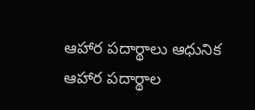ఆహార పదార్థాలు ఆధునిక ఆహార పదార్థాల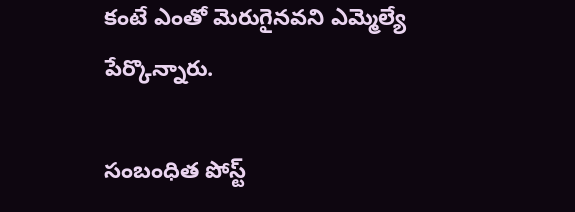కంటే ఎంతో మెరుగైనవని ఎమ్మెల్యే పేర్కొన్నారు.

సంబంధిత పోస్ట్